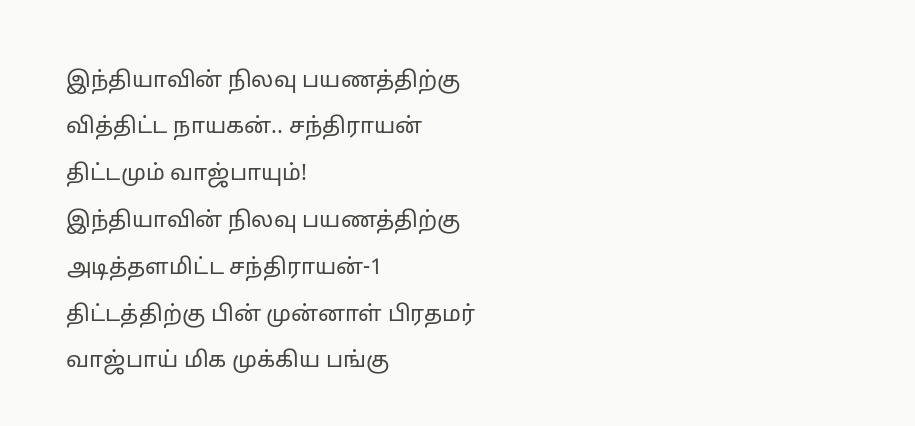இந்தியாவின் நிலவு பயணத்திற்கு வித்திட்ட நாயகன்.. சந்திராயன் திட்டமும் வாஜ்பாயும்!
இந்தியாவின் நிலவு பயணத்திற்கு அடித்தளமிட்ட சந்திராயன்-1 திட்டத்திற்கு பின் முன்னாள் பிரதமர் வாஜ்பாய் மிக முக்கிய பங்கு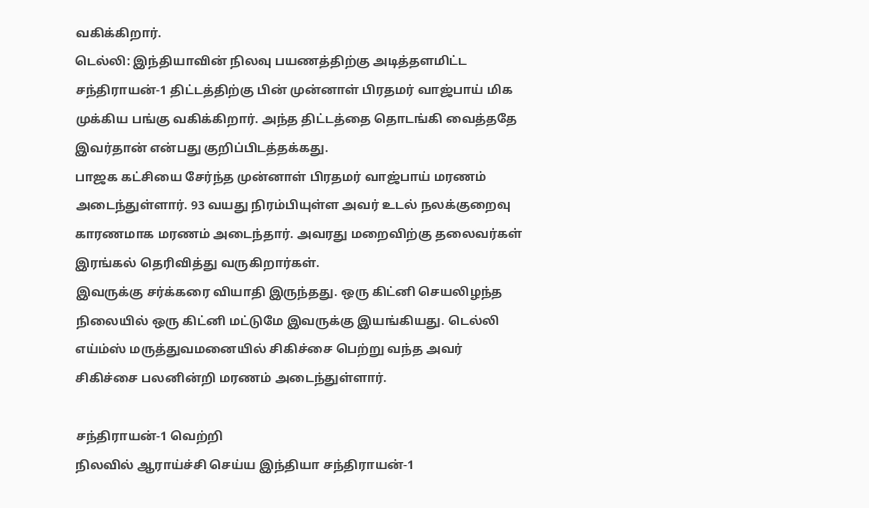வகிக்கிறார்.
டெல்லி: இந்தியாவின் நிலவு பயணத்திற்கு அடித்தளமிட்ட சந்திராயன்-1 திட்டத்திற்கு பின் முன்னாள் பிரதமர் வாஜ்பாய் மிக முக்கிய பங்கு வகிக்கிறார். அந்த திட்டத்தை தொடங்கி வைத்ததே இவர்தான் என்பது குறிப்பிடத்தக்கது.
பாஜக கட்சியை சேர்ந்த முன்னாள் பிரதமர் வாஜ்பாய் மரணம் அடைந்துள்ளார். 93 வயது நிரம்பியுள்ள அவர் உடல் நலக்குறைவு காரணமாக மரணம் அடைந்தார். அவரது மறைவிற்கு தலைவர்கள் இரங்கல் தெரிவித்து வருகிறார்கள்.
இவருக்கு சர்க்கரை வியாதி இருந்தது. ஒரு கிட்னி செயலிழந்த நிலையில் ஒரு கிட்னி மட்டுமே இவருக்கு இயங்கியது. டெல்லி எய்ம்ஸ் மருத்துவமனையில் சிகிச்சை பெற்று வந்த அவர் சிகிச்சை பலனின்றி மரணம் அடைந்துள்ளார்.

சந்திராயன்-1 வெற்றி
நிலவில் ஆராய்ச்சி செய்ய இந்தியா சந்திராயன்-1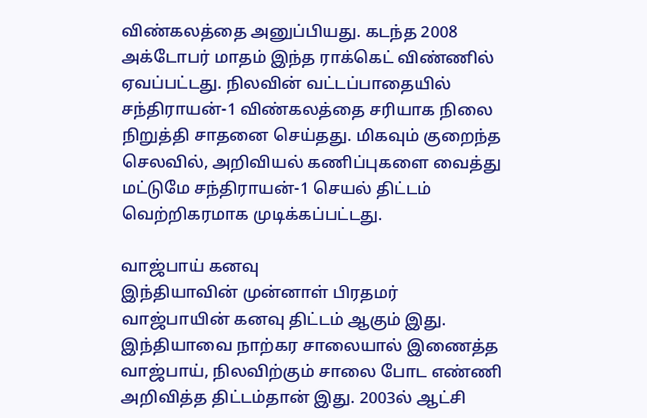விண்கலத்தை அனுப்பியது. கடந்த 2008 அக்டோபர் மாதம் இந்த ராக்கெட் விண்ணில் ஏவப்பட்டது. நிலவின் வட்டப்பாதையில் சந்திராயன்-1 விண்கலத்தை சரியாக நிலை நிறுத்தி சாதனை செய்தது. மிகவும் குறைந்த செலவில், அறிவியல் கணிப்புகளை வைத்து மட்டுமே சந்திராயன்-1 செயல் திட்டம் வெற்றிகரமாக முடிக்கப்பட்டது.

வாஜ்பாய் கனவு
இந்தியாவின் முன்னாள் பிரதமர் வாஜ்பாயின் கனவு திட்டம் ஆகும் இது. இந்தியாவை நாற்கர சாலையால் இணைத்த வாஜ்பாய், நிலவிற்கும் சாலை போட எண்ணி அறிவித்த திட்டம்தான் இது. 2003ல் ஆட்சி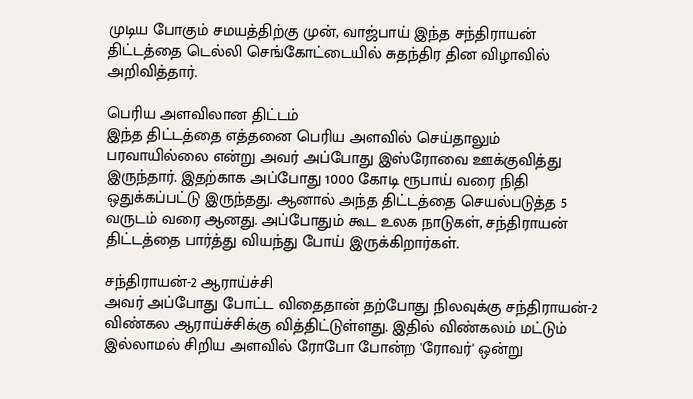முடிய போகும் சமயத்திற்கு முன், வாஜ்பாய் இந்த சந்திராயன் திட்டத்தை டெல்லி செங்கோட்டையில் சுதந்திர தின விழாவில் அறிவித்தார்.

பெரிய அளவிலான திட்டம்
இந்த திட்டத்தை எத்தனை பெரிய அளவில் செய்தாலும் பரவாயில்லை என்று அவர் அப்போது இஸ்ரோவை ஊக்குவித்து இருந்தார். இதற்காக அப்போது 1000 கோடி ரூபாய் வரை நிதி ஒதுக்கப்பட்டு இருந்தது. ஆனால் அந்த திட்டத்தை செயல்படுத்த 5 வருடம் வரை ஆனது. அப்போதும் கூட உலக நாடுகள், சந்திராயன் திட்டத்தை பார்த்து வியந்து போய் இருக்கிறார்கள்.

சந்திராயன்-2 ஆராய்ச்சி
அவர் அப்போது போட்ட விதைதான் தற்போது நிலவுக்கு சந்திராயன்-2 விண்கல ஆராய்ச்சிக்கு வித்திட்டுள்ளது. இதில் விண்கலம் மட்டும் இல்லாமல் சிறிய அளவில் ரோபோ போன்ற 'ரோவர்' ஒன்று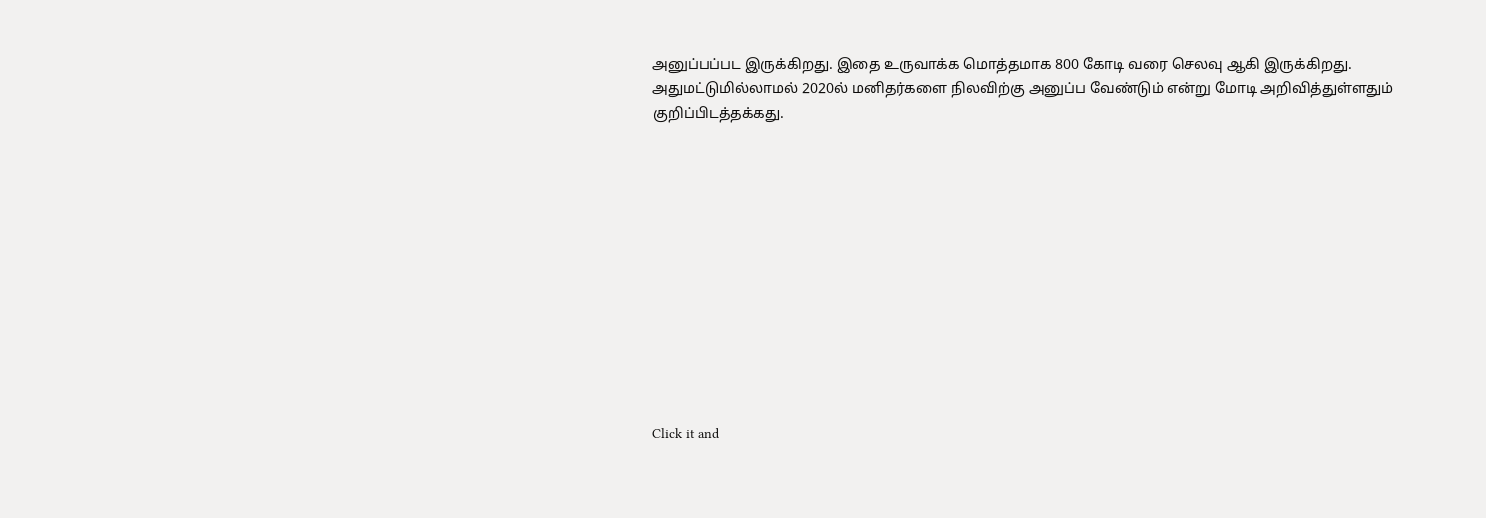அனுப்பப்பட இருக்கிறது. இதை உருவாக்க மொத்தமாக 800 கோடி வரை செலவு ஆகி இருக்கிறது. அதுமட்டுமில்லாமல் 2020ல் மனிதர்களை நிலவிற்கு அனுப்ப வேண்டும் என்று மோடி அறிவித்துள்ளதும் குறிப்பிடத்தக்கது.












Click it and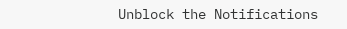Unblock the Notifications